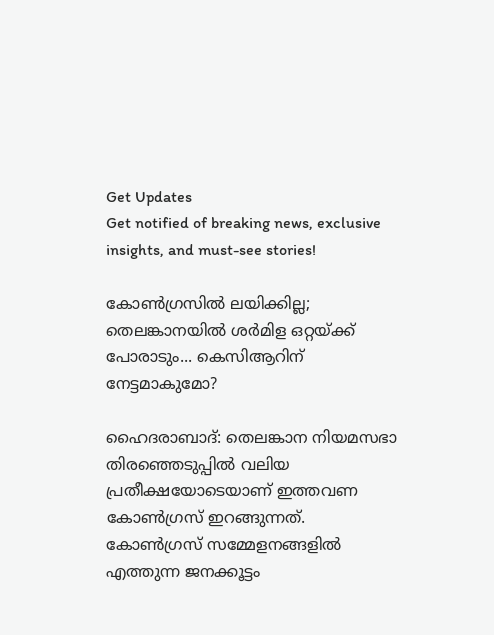Get Updates
Get notified of breaking news, exclusive insights, and must-see stories!

കോണ്‍ഗ്രസില്‍ ലയിക്കില്ല; തെലങ്കാനയില്‍ ശര്‍മിള ഒറ്റയ്ക്ക് പോരാടും... കെസിആറിന് നേട്ടമാകുമോ?

ഹൈദരാബാദ്: തെലങ്കാന നിയമസഭാ തിരഞ്ഞെടുപ്പില്‍ വലിയ പ്രതീക്ഷയോടെയാണ് ഇത്തവണ കോണ്‍ഗ്രസ് ഇറങ്ങുന്നത്. കോണ്‍ഗ്രസ് സമ്മേളനങ്ങളില്‍ എത്തുന്ന ജനക്കൂട്ടം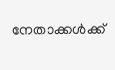നേതാക്കള്‍ക്ക്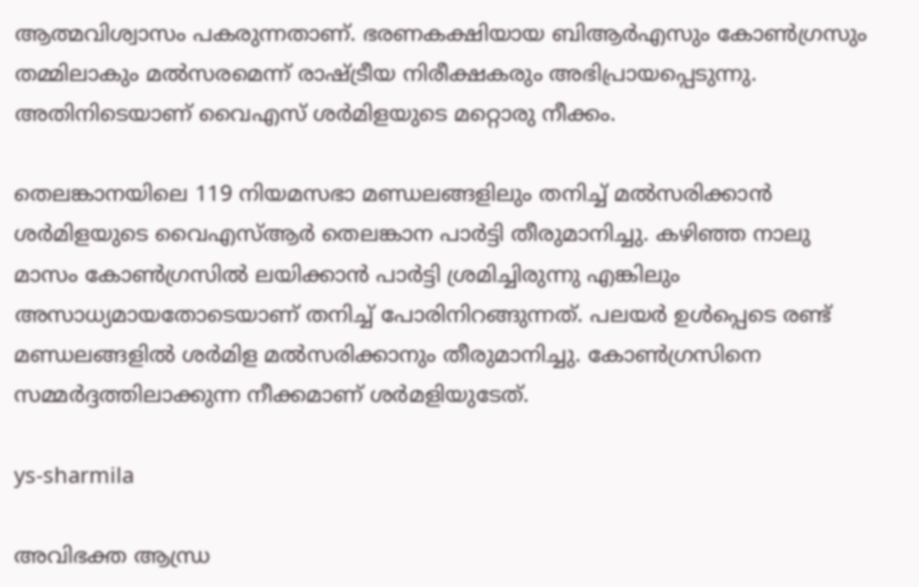ആത്മവിശ്വാസം പകരുന്നതാണ്. ഭരണകക്ഷിയായ ബിആര്‍എസും കോണ്‍ഗ്രസും തമ്മിലാകും മല്‍സരമെന്ന് രാഷ്ട്രീയ നിരീക്ഷകരും അഭിപ്രായപ്പെടുന്നു. അതിനിടെയാണ് വൈഎസ് ശര്‍മിളയുടെ മറ്റൊരു നീക്കം.

തെലങ്കാനയിലെ 119 നിയമസഭാ മണ്ഡലങ്ങളിലും തനിച്ച് മല്‍സരിക്കാന്‍ ശര്‍മിളയുടെ വൈഎസ്ആര്‍ തെലങ്കാന പാര്‍ട്ടി തീരുമാനിച്ചു. കഴിഞ്ഞ നാലു മാസം കോണ്‍ഗ്രസില്‍ ലയിക്കാന്‍ പാര്‍ട്ടി ശ്രമിച്ചിരുന്നു എങ്കിലും അസാധ്യമായതോടെയാണ് തനിച്ച് പോരിനിറങ്ങുന്നത്. പലയര്‍ ഉള്‍പ്പെടെ രണ്ട് മണ്ഡലങ്ങളില്‍ ശര്‍മിള മല്‍സരിക്കാനും തീരുമാനിച്ചു. കോണ്‍ഗ്രസിനെ സമ്മര്‍ദ്ദത്തിലാക്കുന്ന നീക്കമാണ് ശര്‍മളിയുടേത്.

ys-sharmila

അവിഭക്ത ആന്ധ്ര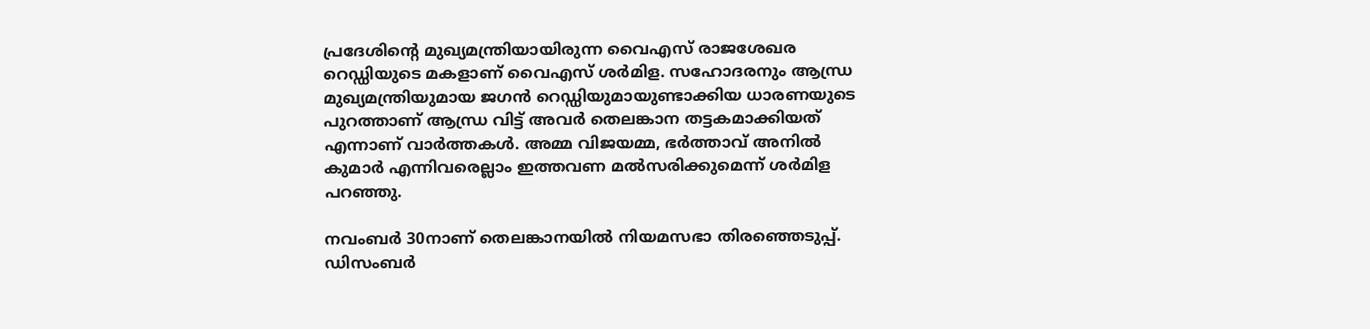പ്രദേശിന്റെ മുഖ്യമന്ത്രിയായിരുന്ന വൈഎസ് രാജശേഖര റെഡ്ഡിയുടെ മകളാണ് വൈഎസ് ശര്‍മിള. സഹോദരനും ആന്ധ്ര മുഖ്യമന്ത്രിയുമായ ജഗന്‍ റെഡ്ഡിയുമായുണ്ടാക്കിയ ധാരണയുടെ പുറത്താണ് ആന്ധ്ര വിട്ട് അവര്‍ തെലങ്കാന തട്ടകമാക്കിയത് എന്നാണ് വാര്‍ത്തകള്‍. അമ്മ വിജയമ്മ, ഭര്‍ത്താവ് അനില്‍ കുമാര്‍ എന്നിവരെല്ലാം ഇത്തവണ മല്‍സരിക്കുമെന്ന് ശര്‍മിള പറഞ്ഞു.

നവംബര്‍ 30നാണ് തെലങ്കാനയില്‍ നിയമസഭാ തിരഞ്ഞെടുപ്പ്. ഡിസംബര്‍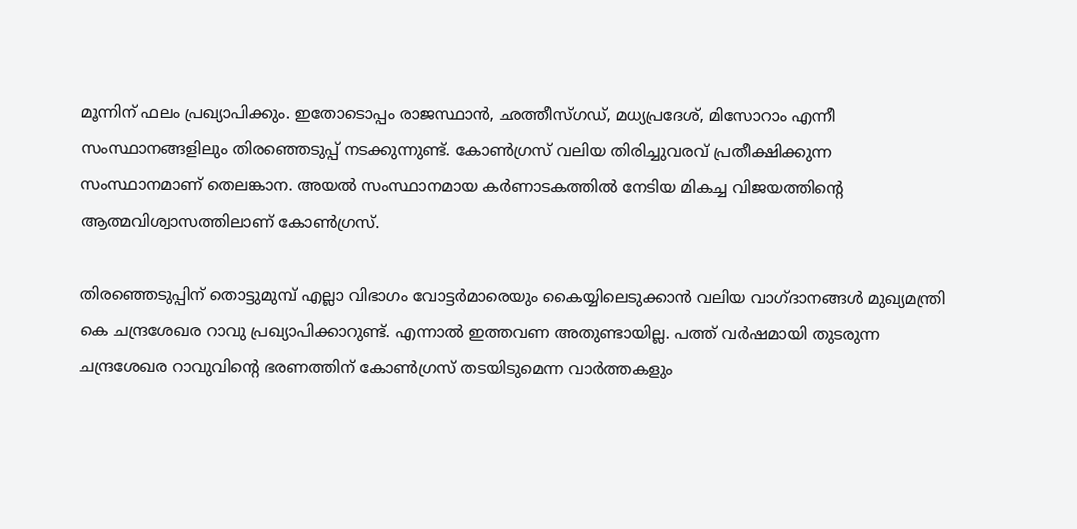മൂന്നിന് ഫലം പ്രഖ്യാപിക്കും. ഇതോടൊപ്പം രാജസ്ഥാന്‍, ഛത്തീസ്ഗഡ്, മധ്യപ്രദേശ്, മിസോറാം എന്നീ സംസ്ഥാനങ്ങളിലും തിരഞ്ഞെടുപ്പ് നടക്കുന്നുണ്ട്. കോണ്‍ഗ്രസ് വലിയ തിരിച്ചുവരവ് പ്രതീക്ഷിക്കുന്ന സംസ്ഥാനമാണ് തെലങ്കാന. അയല്‍ സംസ്ഥാനമായ കര്‍ണാടകത്തില്‍ നേടിയ മികച്ച വിജയത്തിന്റെ ആത്മവിശ്വാസത്തിലാണ് കോണ്‍ഗ്രസ്.

തിരഞ്ഞെടുപ്പിന് തൊട്ടുമുമ്പ് എല്ലാ വിഭാഗം വോട്ടര്‍മാരെയും കൈയ്യിലെടുക്കാന്‍ വലിയ വാഗ്ദാനങ്ങള്‍ മുഖ്യമന്ത്രി കെ ചന്ദ്രശേഖര റാവു പ്രഖ്യാപിക്കാറുണ്ട്. എന്നാല്‍ ഇത്തവണ അതുണ്ടായില്ല. പത്ത് വര്‍ഷമായി തുടരുന്ന ചന്ദ്രശേഖര റാവുവിന്റെ ഭരണത്തിന് കോണ്‍ഗ്രസ് തടയിടുമെന്ന വാര്‍ത്തകളും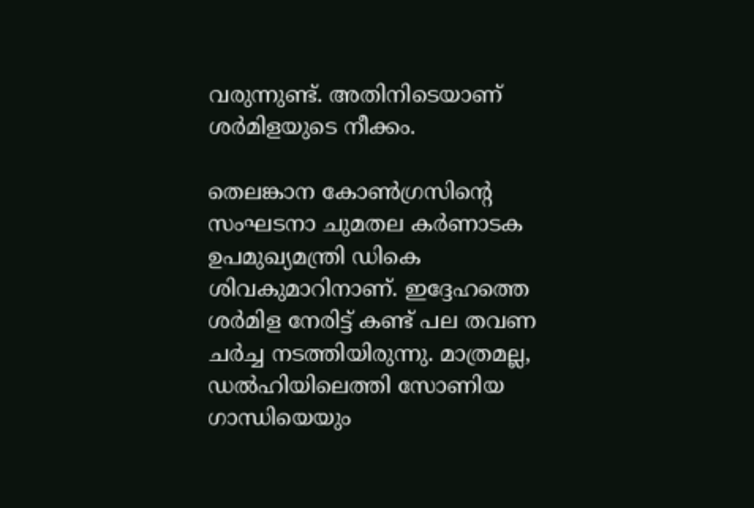വരുന്നുണ്ട്. അതിനിടെയാണ് ശര്‍മിളയുടെ നീക്കം.

തെലങ്കാന കോണ്‍ഗ്രസിന്റെ സംഘടനാ ചുമതല കര്‍ണാടക ഉപമുഖ്യമന്ത്രി ഡികെ ശിവകുമാറിനാണ്. ഇദ്ദേഹത്തെ ശര്‍മിള നേരിട്ട് കണ്ട് പല തവണ ചര്‍ച്ച നടത്തിയിരുന്നു. മാത്രമല്ല, ഡല്‍ഹിയിലെത്തി സോണിയ ഗാന്ധിയെയും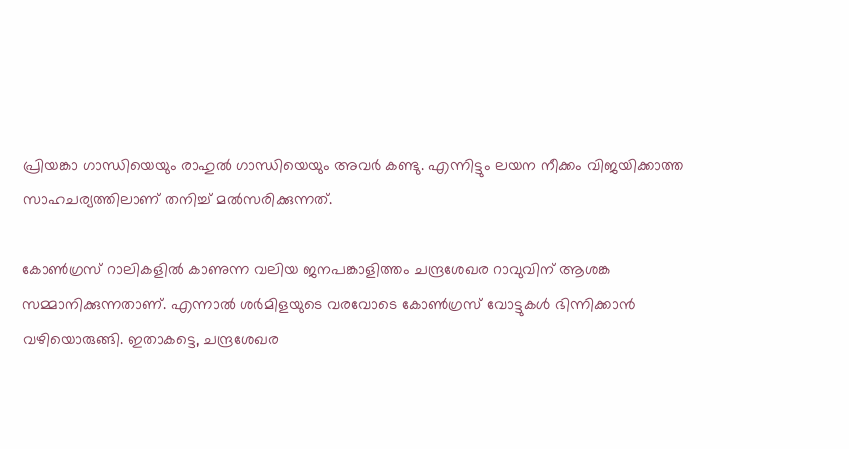പ്രിയങ്കാ ഗാന്ധിയെയും രാഹുല്‍ ഗാന്ധിയെയും അവര്‍ കണ്ടു. എന്നിട്ടും ലയന നീക്കം വിജയിക്കാത്ത സാഹചര്യത്തിലാണ് തനിച്ച് മല്‍സരിക്കുന്നത്.

കോണ്‍ഗ്രസ് റാലികളില്‍ കാണുന്ന വലിയ ജനപങ്കാളിത്തം ചന്ദ്രശേഖര റാവുവിന് ആശങ്ക സമ്മാനിക്കുന്നതാണ്. എന്നാല്‍ ശര്‍മിളയുടെ വരവോടെ കോണ്‍ഗ്രസ് വോട്ടുകള്‍ ഭിന്നിക്കാന്‍ വഴിയൊരുങ്ങി. ഇതാകട്ടെ, ചന്ദ്രശേഖര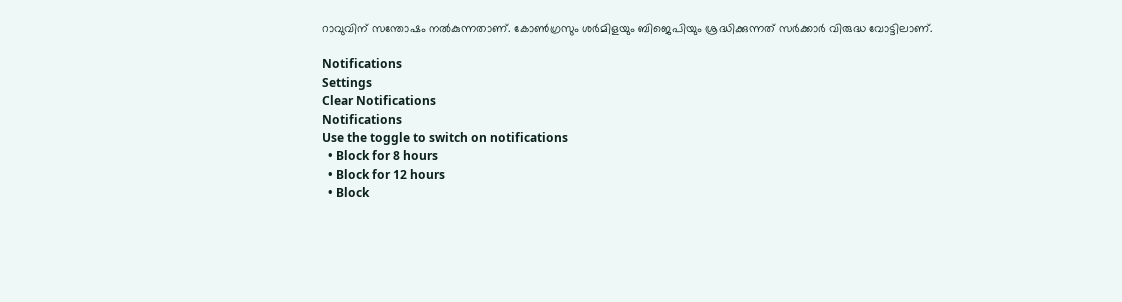റാവുവിന് സന്തോഷം നല്‍കുന്നതാണ്. കോണ്‍ഗ്രസും ശര്‍മിളയും ബിജെപിയും ശ്രദ്ധിക്കുന്നത് സര്‍ക്കാര്‍ വിരുദ്ധ വോട്ടിലാണ്.

Notifications
Settings
Clear Notifications
Notifications
Use the toggle to switch on notifications
  • Block for 8 hours
  • Block for 12 hours
  • Block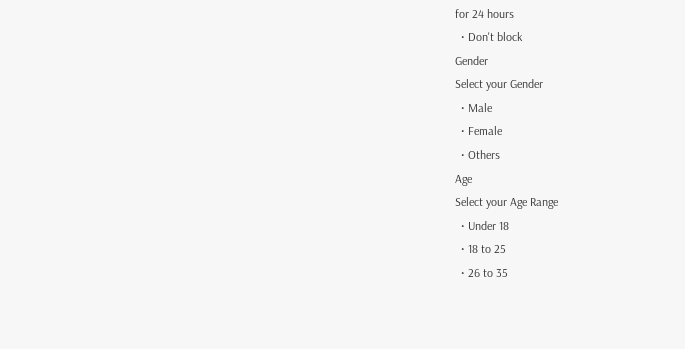for 24 hours
  • Don't block
Gender
Select your Gender
  • Male
  • Female
  • Others
Age
Select your Age Range
  • Under 18
  • 18 to 25
  • 26 to 35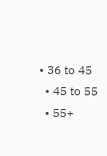• 36 to 45
  • 45 to 55
  • 55+